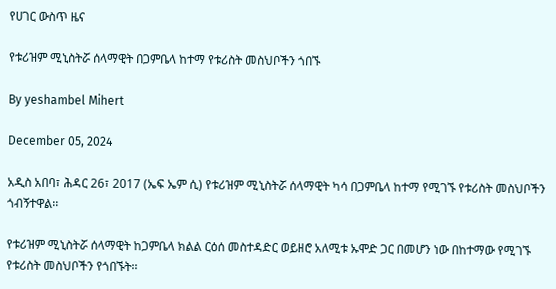የሀገር ውስጥ ዜና

የቱሪዝም ሚኒስትሯ ሰላማዊት በጋምቤላ ከተማ የቱሪስት መስህቦችን ጎበኙ

By yeshambel Mihert

December 05, 2024

አዲስ አበባ፣ ሕዳር 26፣ 2017 (ኤፍ ኤም ሲ) የቱሪዝም ሚኒስትሯ ሰላማዊት ካሳ በጋምቤላ ከተማ የሚገኙ የቱሪስት መስህቦችን ጎብኝተዋል፡፡

የቱሪዝም ሚኒስትሯ ሰላማዊት ከጋምቤላ ክልል ርዕሰ መስተዳድር ወይዘሮ አለሚቱ ኡሞድ ጋር በመሆን ነው በከተማው የሚገኙ የቱሪስት መስህቦችን የጎበኙት፡፡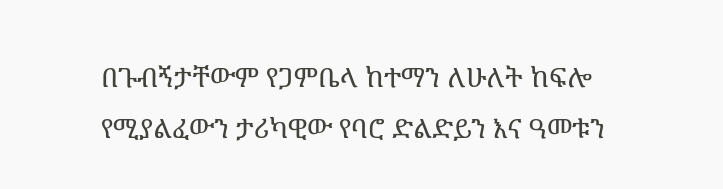በጉብኝታቸውም የጋምቤላ ከተማን ለሁለት ከፍሎ የሚያልፈውን ታሪካዊው የባሮ ድልድይን እና ዓመቱን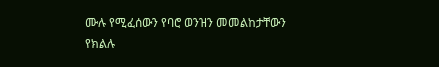ሙሉ የሚፈሰውን የባሮ ወንዝን መመልከታቸውን የክልሉ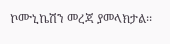ኮሙኒኬሽን መረጃ ያመላክታል፡፡